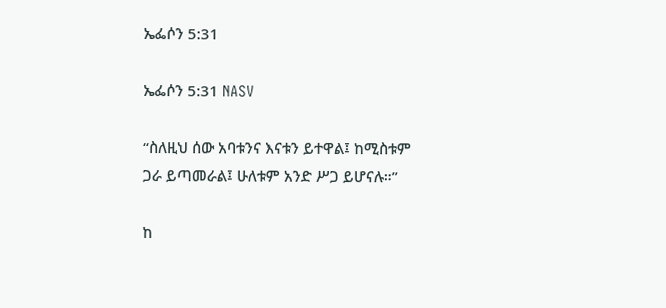ኤፌሶን 5:31

ኤፌሶን 5:31 NASV

“ስለዚህ ሰው አባቱንና እናቱን ይተዋል፤ ከሚስቱም ጋራ ይጣመራል፤ ሁለቱም አንድ ሥጋ ይሆናሉ።”

ከ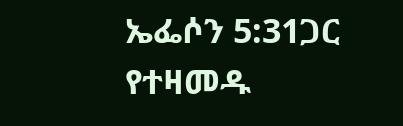ኤፌሶን 5:31ጋር የተዛመዱ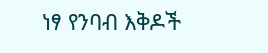ነፃ የንባብ እቅዶች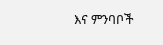እና ምንባቦች